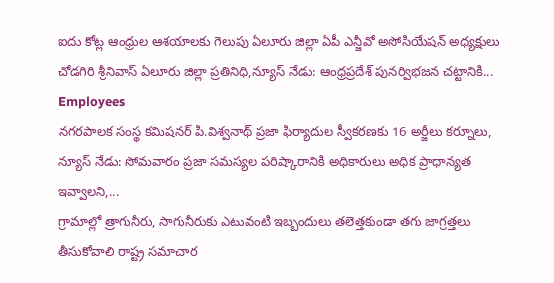ఐదు కోట్ల ఆంధ్రుల ఆశయాలకు గెలుపు ఏలూరు జిల్లా ఏపీ ఎన్జీవో అసోసియేషన్ అధ్యక్షులు చోడగిరి శ్రీనివాస్ ఏలూరు జిల్లా ప్రతినిధి,న్యూస్ నేడు: ఆంధ్రప్రదేశ్ పునర్విభజన చట్టానికి...
Employees
నగరపాలక సంస్థ కమిషనర్ పి.విశ్వనాథ్ ప్రజా ఫిర్యాదుల స్వీకరణకు 16 అర్జీలు కర్నూలు, న్యూస్ నేడు: సోమవారం ప్రజా సమస్యల పరిష్కారానికి అధికారులు అధిక ప్రాధాన్యత ఇవ్వాలని,...
గ్రామాల్లో త్రాగునీరు, సాగునీరుకు ఎటువంటి ఇబ్బందులు తలెత్తకుండా తగు జాగ్రత్తలు తీసుకోవాలి రాష్ట్ర సమాచార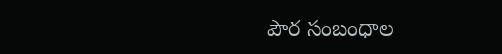పౌర సంబంధాల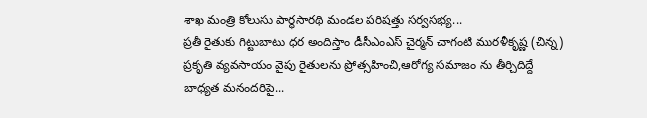శాఖ మంత్రి కోలుసు పార్థసారథి మండల పరిషత్తు సర్వసభ్య...
ప్రతీ రైతుకు గిట్టుబాటు ధర అందిస్తాం డీసీఎంఎస్ చైర్మన్ చాగంటి మురళీకృష్ణ (చిన్న) ప్రకృతి వ్యవసాయం వైపు రైతులను ప్రోత్సహించి,ఆరోగ్య సమాజం ను తీర్చిదిద్దే బాధ్యత మనందరిపై...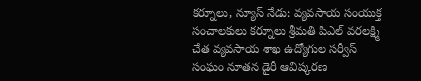కర్నూలు, న్యూస్ నేడు: వ్యవసాయ సంయుక్త సంచాలకులు కర్నూలు శ్రీమతి పిఎల్ వరలక్ష్మి చేత వ్యవసాయ శాఖ ఉద్యోగుల సర్వీస్ సంఘం నూతన డైరీ ఆవిష్కరణ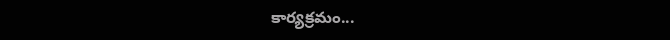కార్యక్రమం...